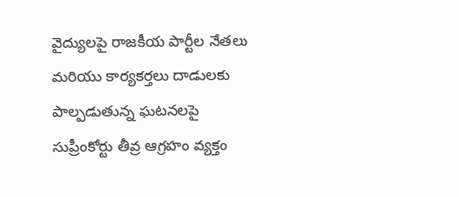వైద్యులపై రాజకీయ పార్టీల నేతలు మరియు కార్యకర్తలు దాడులకు పాల్పడుతున్న ఘటనలపై సుప్రీంకోర్టు తీవ్ర ఆగ్రహం వ్యక్తం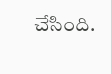చేసింది.